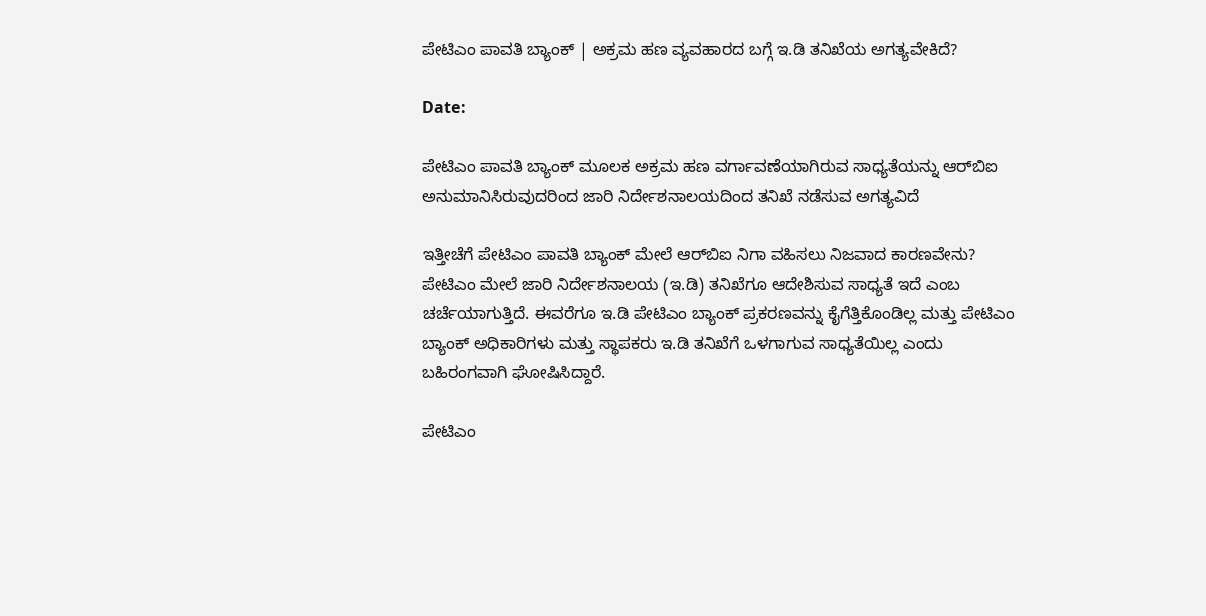ಪೇಟಿಎಂ ಪಾವತಿ ಬ್ಯಾಂಕ್ | ಅಕ್ರಮ ಹಣ ವ್ಯವಹಾರದ ಬಗ್ಗೆ ಇ.ಡಿ ತನಿಖೆಯ ಅಗತ್ಯವೇಕಿದೆ?

Date:

ಪೇಟಿಎಂ ಪಾವತಿ ಬ್ಯಾಂಕ್ ಮೂಲಕ ಅಕ್ರಮ ಹಣ ವರ್ಗಾವಣೆಯಾಗಿರುವ ಸಾಧ್ಯತೆಯನ್ನು ಆರ್‌ಬಿಐ ಅನುಮಾನಿಸಿರುವುದರಿಂದ ಜಾರಿ ನಿರ್ದೇಶನಾಲಯದಿಂದ ತನಿಖೆ ನಡೆಸುವ ಅಗತ್ಯವಿದೆ

ಇತ್ತೀಚೆಗೆ ಪೇಟಿಎಂ ಪಾವತಿ ಬ್ಯಾಂಕ್‌ ಮೇಲೆ ಆರ್‌ಬಿಐ ನಿಗಾ ವಹಿಸಲು ನಿಜವಾದ ಕಾರಣವೇನು? ಪೇಟಿಎಂ ಮೇಲೆ ಜಾರಿ ನಿರ್ದೇಶನಾಲಯ (ಇ.ಡಿ) ತನಿಖೆಗೂ ಆದೇಶಿಸುವ ಸಾಧ್ಯತೆ ಇದೆ ಎಂಬ ಚರ್ಚೆಯಾಗುತ್ತಿದೆ. ಈವರೆಗೂ ಇ.ಡಿ ಪೇಟಿಎಂ ಬ್ಯಾಂಕ್‌ ಪ್ರಕರಣವನ್ನು ಕೈಗೆತ್ತಿಕೊಂಡಿಲ್ಲ ಮತ್ತು ಪೇಟಿಎಂ ಬ್ಯಾಂಕ್ ಅಧಿಕಾರಿಗಳು ಮತ್ತು ಸ್ಥಾಪಕರು ಇ.ಡಿ ತನಿಖೆಗೆ ಒಳಗಾಗುವ ಸಾಧ್ಯತೆಯಿಲ್ಲ ಎಂದು ಬಹಿರಂಗವಾಗಿ ಘೋಷಿಸಿದ್ದಾರೆ.

ಪೇಟಿಎಂ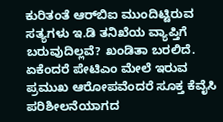ಕುರಿತಂತೆ ಆರ್‌ಬಿಐ ಮುಂದಿಟ್ಟಿರುವ ಸತ್ಯಗಳು ಇ.ಡಿ ತನಿಖೆಯ ವ್ಯಾಪ್ತಿಗೆ ಬರುವುದಿಲ್ಲವೆ? ಖಂಡಿತಾ ಬರಲಿದೆ. ಏಕೆಂದರೆ ಪೇಟಿಎಂ ಮೇಲೆ ಇರುವ ಪ್ರಮುಖ ಆರೋಪವೆಂದರೆ ಸೂಕ್ತ ಕೆವೈಸಿ ಪರಿಶೀಲನೆಯಾಗದ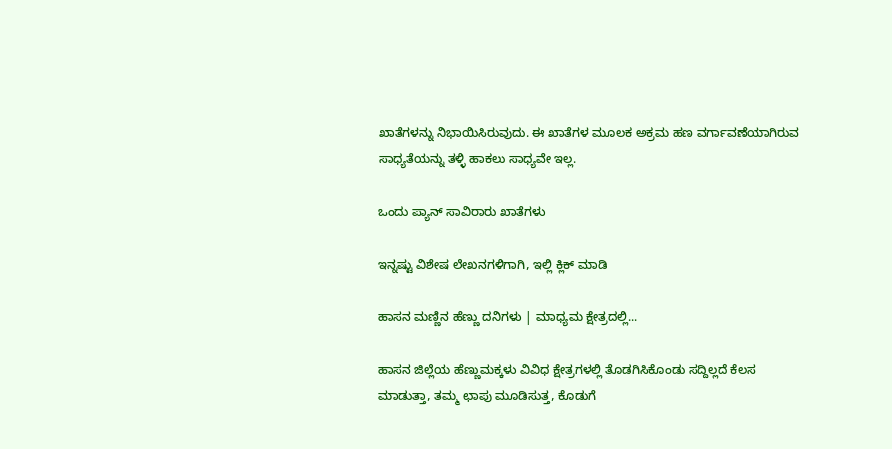ಖಾತೆಗಳನ್ನು ನಿಭಾಯಿಸಿರುವುದು. ಈ ಖಾತೆಗಳ ಮೂಲಕ ಅಕ್ರಮ ಹಣ ವರ್ಗಾವಣೆಯಾಗಿರುವ ಸಾಧ್ಯತೆಯನ್ನು ತಳ್ಳಿ ಹಾಕಲು ಸಾಧ್ಯವೇ ಇಲ್ಲ.

ಒಂದು ಪ್ಯಾನ್ ಸಾವಿರಾರು ಖಾತೆಗಳು

ಇನ್ನಷ್ಟು ವಿಶೇಷ ಲೇಖನಗಳಿಗಾಗಿ, ಇಲ್ಲಿ ಕ್ಲಿಕ್ ಮಾಡಿ

ಹಾಸನ ಮಣ್ಣಿನ ಹೆಣ್ಣು ದನಿಗಳು | ಮಾಧ್ಯಮ ಕ್ಷೇತ್ರದಲ್ಲಿ...

ಹಾಸನ ಜಿಲ್ಲೆಯ ಹೆಣ್ಣುಮಕ್ಕಳು ವಿವಿಧ ಕ್ಷೇತ್ರಗಳಲ್ಲಿ ತೊಡಗಿಸಿಕೊಂಡು ಸದ್ದಿಲ್ಲದೆ ಕೆಲಸ ಮಾಡುತ್ತಾ, ತಮ್ಮ ಛಾಪು ಮೂಡಿಸುತ್ತ, ಕೊಡುಗೆ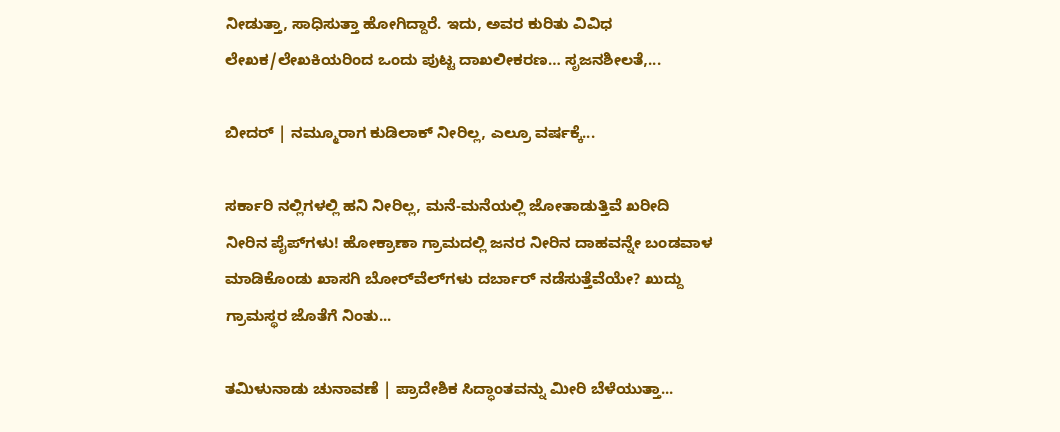ನೀಡುತ್ತಾ, ಸಾಧಿಸುತ್ತಾ ಹೋಗಿದ್ದಾರೆ. ಇದು, ಅವರ ಕುರಿತು ವಿವಿಧ ಲೇಖಕ/ಲೇಖಕಿಯರಿಂದ ಒಂದು ಪುಟ್ಟ ದಾಖಲೀಕರಣ… ಸೃಜನಶೀಲತೆ,...

ಬೀದರ್ | ನಮ್ಮೂರಾಗ ಕುಡಿಲಾಕ್ ನೀರಿಲ್ಲ, ಎಲ್ರೂ ವರ್ಷಕ್ಕೆ...

ಸರ್ಕಾರಿ ನಲ್ಲಿಗಳಲ್ಲಿ ಹನಿ ನೀರಿಲ್ಲ, ಮನೆ-ಮನೆಯಲ್ಲಿ ಜೋತಾಡುತ್ತಿವೆ ಖರೀದಿ ನೀರಿನ ಪೈಪ್‌ಗಳು! ಹೋಕ್ರಾಣಾ ಗ್ರಾಮದಲ್ಲಿ ಜನರ ನೀರಿನ ದಾಹವನ್ನೇ ಬಂಡವಾಳ ಮಾಡಿಕೊಂಡು ಖಾಸಗಿ ಬೋರ್‌ವೆಲ್‌ಗಳು ದರ್ಬಾರ್‌ ನಡೆಸುತ್ತೆವೆಯೇ? ಖುದ್ದು ಗ್ರಾಮಸ್ಥರ ಜೊತೆಗೆ ನಿಂತು...

ತಮಿಳುನಾಡು ಚುನಾವಣೆ | ಪ್ರಾದೇಶಿಕ ಸಿದ್ಧಾಂತವನ್ನು ಮೀರಿ ಬೆಳೆಯುತ್ತಾ...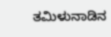ತಮಿಳುನಾಡಿನ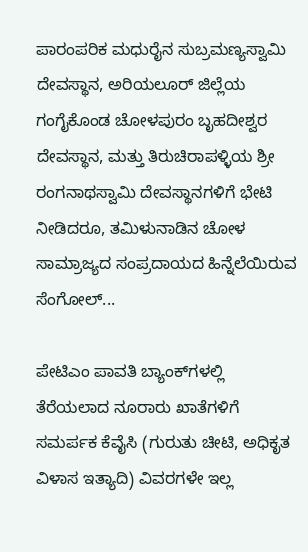ಪಾರಂಪರಿಕ ಮಧುರೈನ ಸುಬ್ರಮಣ್ಯಸ್ವಾಮಿ ದೇವಸ್ಥಾನ, ಅರಿಯಲೂರ್ ಜಿಲ್ಲೆಯ ಗಂಗೈಕೊಂಡ ಚೋಳಪುರಂ ಬೃಹದೀಶ್ವರ ದೇವಸ್ಥಾನ, ಮತ್ತು ತಿರುಚಿರಾಪಳ್ಳಿಯ ಶ್ರೀ ರಂಗನಾಥಸ್ವಾಮಿ ದೇವಸ್ಥಾನಗಳಿಗೆ ಭೇಟಿ ನೀಡಿದರೂ, ತಮಿಳುನಾಡಿನ ಚೋಳ ಸಾಮ್ರಾಜ್ಯದ ಸಂಪ್ರದಾಯದ ಹಿನ್ನೆಲೆಯಿರುವ ಸೆಂಗೋಲ್...

ಪೇಟಿಎಂ ಪಾವತಿ ಬ್ಯಾಂಕ್‌ಗಳಲ್ಲಿ ತೆರೆಯಲಾದ ನೂರಾರು ಖಾತೆಗಳಿಗೆ ಸಮರ್ಪಕ ಕೆವೈಸಿ (ಗುರುತು ಚೀಟಿ, ಅಧಿಕೃತ ವಿಳಾಸ ಇತ್ಯಾದಿ) ವಿವರಗಳೇ ಇಲ್ಲ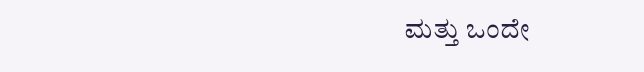ಮತ್ತು ಒಂದೇ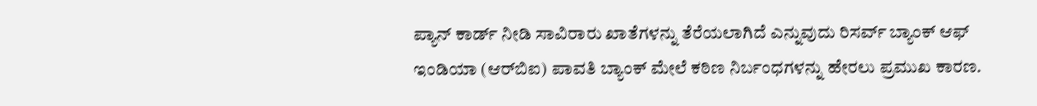ಪ್ಯಾನ್‌ ಕಾರ್ಡ್‌ ನೀಡಿ ಸಾವಿರಾರು ಖಾತೆಗಳನ್ನು ತೆರೆಯಲಾಗಿದೆ ಎನ್ನುವುದು ರಿಸರ್ವ್ ಬ್ಯಾಂಕ್ ಆಫ್ ಇಂಡಿಯಾ (ಆರ್‌ಬಿಐ) ಪಾವತಿ ಬ್ಯಾಂಕ್ ಮೇಲೆ ಕಠಿಣ ನಿರ್ಬಂಧಗಳನ್ನು ಹೇರಲು ಪ್ರಮುಖ ಕಾರಣ.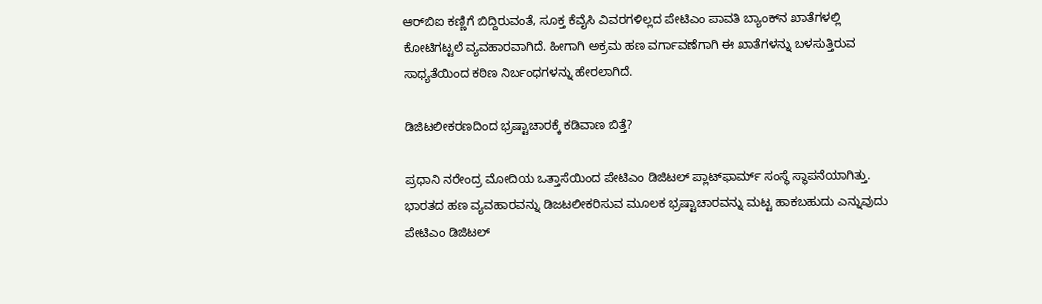ಆರ್‌ಬಿಐ ಕಣ್ಣಿಗೆ ಬಿದ್ದಿರುವಂತೆ, ಸೂಕ್ತ ಕೆವೈಸಿ ವಿವರಗಳಿಲ್ಲದ ಪೇಟಿಎಂ ಪಾವತಿ ಬ್ಯಾಂಕ್‌ನ ಖಾತೆಗಳಲ್ಲಿ ಕೋಟಿಗಟ್ಟಲೆ ವ್ಯವಹಾರವಾಗಿದೆ. ಹೀಗಾಗಿ ಅಕ್ರಮ ಹಣ ವರ್ಗಾವಣೆಗಾಗಿ ಈ ಖಾತೆಗಳನ್ನು ಬಳಸುತ್ತಿರುವ ಸಾಧ್ಯತೆಯಿಂದ ಕಠಿಣ ನಿರ್ಬಂಧಗಳನ್ನು ಹೇರಲಾಗಿದೆ.

ಡಿಜಿಟಲೀಕರಣದಿಂದ ಭ್ರಷ್ಟಾಚಾರಕ್ಕೆ ಕಡಿವಾಣ ಬಿತ್ತೆ?

ಪ್ರಧಾನಿ ನರೇಂದ್ರ ಮೋದಿಯ ಒತ್ತಾಸೆಯಿಂದ ಪೇಟಿಎಂ ಡಿಜಿಟಲ್ ಪ್ಲಾಟ್‌ಫಾರ್ಮ್‌ ಸಂಸ್ಥೆ ಸ್ಥಾಪನೆಯಾಗಿತ್ತು. ಭಾರತದ ಹಣ ವ್ಯವಹಾರವನ್ನು ಡಿಜಟಲೀಕರಿಸುವ ಮೂಲಕ ಭ್ರಷ್ಟಾಚಾರವನ್ನು ಮಟ್ಟ ಹಾಕಬಹುದು ಎನ್ನುವುದು ಪೇಟಿಎಂ ಡಿಜಿಟಲ್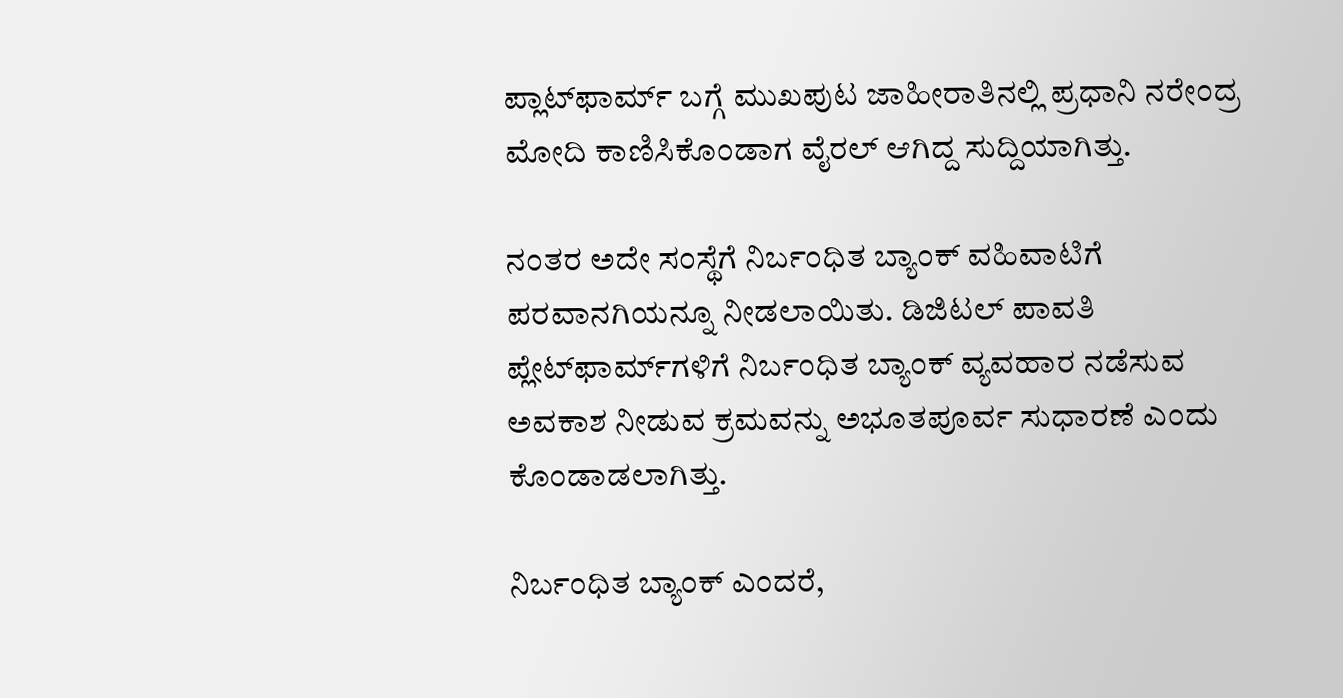ಪ್ಲಾಟ್‌ಫಾರ್ಮ್ ಬಗ್ಗೆ ಮುಖಪುಟ ಜಾಹೀರಾತಿನಲ್ಲಿ ಪ್ರಧಾನಿ ನರೇಂದ್ರ ಮೋದಿ ಕಾಣಿಸಿಕೊಂಡಾಗ ವೈರಲ್ ಆಗಿದ್ದ ಸುದ್ದಿಯಾಗಿತ್ತು.

ನಂತರ ಅದೇ ಸಂಸ್ಥೆಗೆ ನಿರ್ಬಂಧಿತ ಬ್ಯಾಂಕ್ ವಹಿವಾಟಿಗೆ ಪರವಾನಗಿಯನ್ನೂ ನೀಡಲಾಯಿತು. ಡಿಜಿಟಲ್ ಪಾವತಿ ಪ್ಲೇಟ್‌ಫಾರ್ಮ್‌ಗಳಿಗೆ ನಿರ್ಬಂಧಿತ ಬ್ಯಾಂಕ್ ವ್ಯವಹಾರ ನಡೆಸುವ ಅವಕಾಶ ನೀಡುವ ಕ್ರಮವನ್ನು ಅಭೂತಪೂರ್ವ ಸುಧಾರಣೆ ಎಂದು ಕೊಂಡಾಡಲಾಗಿತ್ತು.

ನಿರ್ಬಂಧಿತ ಬ್ಯಾಂಕ್ ಎಂದರೆ,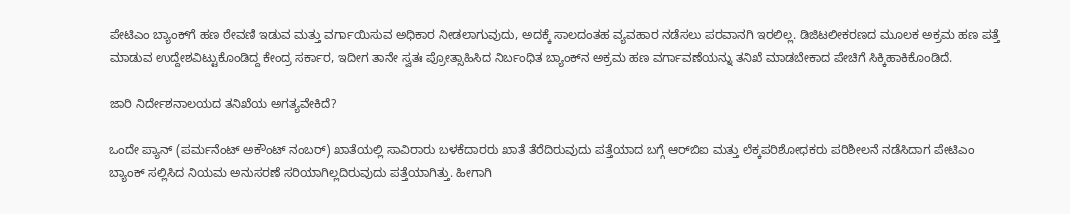ಪೇಟಿಎಂ ಬ್ಯಾಂಕ್‌ಗೆ ಹಣ ಠೇವಣಿ ಇಡುವ ಮತ್ತು ವರ್ಗಾಯಿಸುವ ಅಧಿಕಾರ ನೀಡಲಾಗುವುದು, ಅದಕ್ಕೆ ಸಾಲದಂತಹ ವ್ಯವಹಾರ ನಡೆಸಲು ಪರವಾನಗಿ ಇರಲಿಲ್ಲ. ಡಿಜಿಟಲೀಕರಣದ ಮೂಲಕ ಅಕ್ರಮ ಹಣ ಪತ್ತೆ ಮಾಡುವ ಉದ್ದೇಶವಿಟ್ಟುಕೊಂಡಿದ್ದ ಕೇಂದ್ರ ಸರ್ಕಾರ, ಇದೀಗ ತಾನೇ ಸ್ವತಃ ಪ್ರೋತ್ಸಾಹಿಸಿದ ನಿರ್ಬಂಧಿತ ಬ್ಯಾಂಕ್‌ನ ಅಕ್ರಮ ಹಣ ವರ್ಗಾವಣೆಯನ್ನು ತನಿಖೆ ಮಾಡಬೇಕಾದ ಪೇಚಿಗೆ ಸಿಕ್ಕಿಹಾಕಿಕೊಂಡಿದೆ.

ಜಾರಿ ನಿರ್ದೇಶನಾಲಯದ ತನಿಖೆಯ ಅಗತ್ಯವೇಕಿದೆ?

ಒಂದೇ ಪ್ಯಾನ್‌ (ಪರ್ಮನೆಂಟ್ ಅಕೌಂಟ್ ನಂಬರ್‌) ಖಾತೆಯಲ್ಲಿ ಸಾವಿರಾರು ಬಳಕೆದಾರರು ಖಾತೆ ತೆರೆದಿರುವುದು ಪತ್ತೆಯಾದ ಬಗ್ಗೆ ಆರ್‌ಬಿಐ ಮತ್ತು ಲೆಕ್ಕಪರಿಶೋಧಕರು ಪರಿಶೀಲನೆ ನಡೆಸಿದಾಗ ಪೇಟಿಎಂ ಬ್ಯಾಂಕ್ ಸಲ್ಲಿಸಿದ ನಿಯಮ ಅನುಸರಣೆ ಸರಿಯಾಗಿಲ್ಲದಿರುವುದು ಪತ್ತೆಯಾಗಿತ್ತು. ಹೀಗಾಗಿ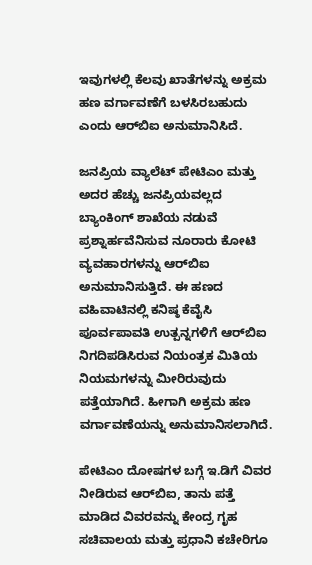ಇವುಗಳಲ್ಲಿ ಕೆಲವು ಖಾತೆಗಳನ್ನು ಅಕ್ರಮ ಹಣ ವರ್ಗಾವಣೆಗೆ ಬಳಸಿರಬಹುದು ಎಂದು ಆರ್‌ಬಿಐ ಅನುಮಾನಿಸಿದೆ.

ಜನಪ್ರಿಯ ವ್ಯಾಲೆಟ್ ಪೇಟಿಎಂ ಮತ್ತು ಅದರ ಹೆಚ್ಚು ಜನಪ್ರಿಯವಲ್ಲದ ಬ್ಯಾಂಕಿಂಗ್ ಶಾಖೆಯ ನಡುವೆ ಪ್ರಶ್ನಾರ್ಹವೆನಿಸುವ ನೂರಾರು ಕೋಟಿ ವ್ಯವಹಾರಗಳನ್ನು ಆರ್‌ಬಿಐ ಅನುಮಾನಿಸುತ್ತಿದೆ. ಈ ಹಣದ ವಹಿವಾಟಿನಲ್ಲಿ ಕನಿಷ್ಠ ಕೆವೈಸಿ ಪೂರ್ವಪಾವತಿ ಉತ್ಪನ್ನಗಳಿಗೆ ಆರ್‌ಬಿಐ ನಿಗದಿಪಡಿಸಿರುವ ನಿಯಂತ್ರಕ ಮಿತಿಯ ನಿಯಮಗಳನ್ನು ಮೀರಿರುವುದು ಪತ್ತೆಯಾಗಿದೆ. ಹೀಗಾಗಿ ಅಕ್ರಮ ಹಣ ವರ್ಗಾವಣೆಯನ್ನು ಅನುಮಾನಿಸಲಾಗಿದೆ.

ಪೇಟಿಎಂ ದೋಷಗಳ ಬಗ್ಗೆ ಇ.ಡಿಗೆ ವಿವರ ನೀಡಿರುವ ಆರ್‌ಬಿಐ, ತಾನು ಪತ್ತೆ ಮಾಡಿದ ವಿವರವನ್ನು ಕೇಂದ್ರ ಗೃಹ ಸಚಿವಾಲಯ ಮತ್ತು ಪ್ರಧಾನಿ ಕಚೇರಿಗೂ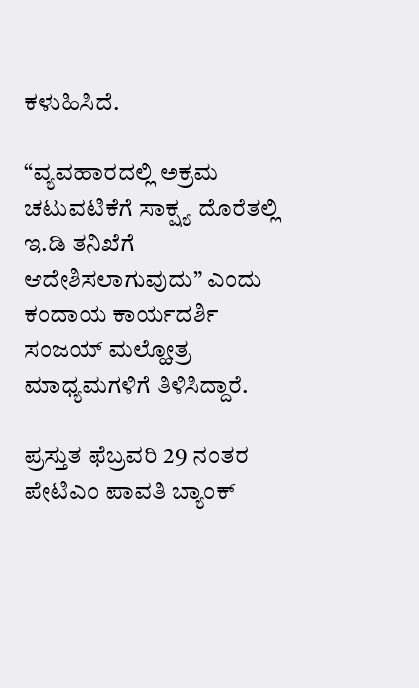ಕಳುಹಿಸಿದೆ.

“ವ್ಯವಹಾರದಲ್ಲಿ ಅಕ್ರಮ ಚಟುವಟಿಕೆಗೆ ಸಾಕ್ಷ್ಯ ದೊರೆತಲ್ಲಿ ಇ.ಡಿ ತನಿಖೆಗೆ ಆದೇಶಿಸಲಾಗುವುದು” ಎಂದು ಕಂದಾಯ ಕಾರ್ಯದರ್ಶಿ ಸಂಜಯ್ ಮಲ್ಹೋತ್ರ ಮಾಧ್ಯಮಗಳಿಗೆ ತಿಳಿಸಿದ್ದಾರೆ.

ಪ್ರಸ್ತುತ ಫೆಬ್ರವರಿ 29 ನಂತರ ಪೇಟಿಎಂ ಪಾವತಿ ಬ್ಯಾಂಕ್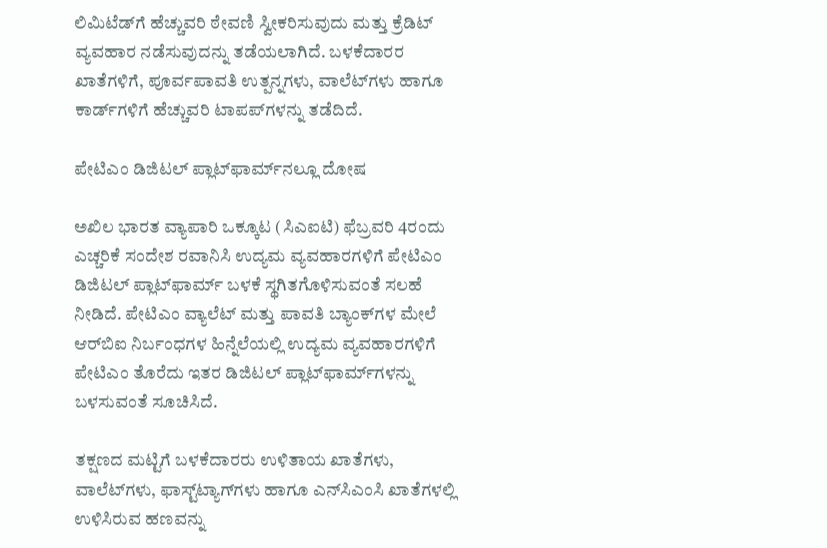ಲಿಮಿಟೆಡ್‌ಗೆ ಹೆಚ್ಚುವರಿ ಠೇವಣಿ ಸ್ವೀಕರಿಸುವುದು ಮತ್ತು ಕ್ರೆಡಿಟ್ ವ್ಯವಹಾರ ನಡೆಸುವುದನ್ನು ತಡೆಯಲಾಗಿದೆ. ಬಳಕೆದಾರರ ಖಾತೆಗಳಿಗೆ, ಪೂರ್ವಪಾವತಿ ಉತ್ಪನ್ನಗಳು, ವಾಲೆಟ್‌ಗಳು ಹಾಗೂ ಕಾರ್ಡ್‌ಗಳಿಗೆ ಹೆಚ್ಚುವರಿ ಟಾಪಪ್‌ಗಳನ್ನು ತಡೆದಿದೆ.

ಪೇಟಿಎಂ ಡಿಜಿಟಲ್ ಪ್ಲಾಟ್‌ಫಾರ್ಮ್‌ನಲ್ಲೂ ದೋಷ

ಅಖಿಲ ಭಾರತ ವ್ಯಾಪಾರಿ ಒಕ್ಕೂಟ (ಸಿಎಐಟಿ) ಫೆಬ್ರವರಿ 4ರಂದು ಎಚ್ಚರಿಕೆ ಸಂದೇಶ ರವಾನಿಸಿ ಉದ್ಯಮ ವ್ಯವಹಾರಗಳಿಗೆ ಪೇಟಿಎಂ ಡಿಜಿಟಲ್ ಪ್ಲಾಟ್‌ಫಾರ್ಮ್ ಬಳಕೆ ಸ್ಥಗಿತಗೊಳಿಸುವಂತೆ ಸಲಹೆ ನೀಡಿದೆ. ಪೇಟಿಎಂ ವ್ಯಾಲೆಟ್ ಮತ್ತು ಪಾವತಿ ಬ್ಯಾಂಕ್‌ಗಳ ಮೇಲೆ ಆರ್‌ಬಿಐ ನಿರ್ಬಂಧಗಳ ಹಿನ್ನೆಲೆಯಲ್ಲಿ ಉದ್ಯಮ ವ್ಯವಹಾರಗಳಿಗೆ ಪೇಟಿಎಂ ತೊರೆದು ಇತರ ಡಿಜಿಟಲ್ ಪ್ಲಾಟ್‌ಫಾರ್ಮ್‌ಗಳನ್ನು ಬಳಸುವಂತೆ ಸೂಚಿಸಿದೆ.

ತಕ್ಷಣದ ಮಟ್ಟಿಗೆ ಬಳಕೆದಾರರು ಉಳಿತಾಯ ಖಾತೆಗಳು, ವಾಲೆಟ್‌ಗಳು, ಫಾಸ್ಟ್‌ಟ್ಯಾಗ್‌ಗಳು ಹಾಗೂ ಎನ್‌ಸಿಎಂಸಿ ಖಾತೆಗಳಲ್ಲಿ ಉಳಿಸಿರುವ ಹಣವನ್ನು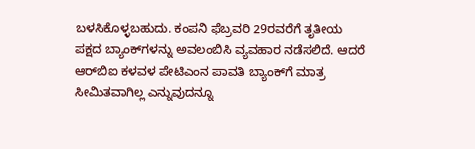ಬಳಸಿಕೊಳ್ಳಬಹುದು. ಕಂಪನಿ ಫೆಬ್ರವರಿ 29ರವರೆಗೆ ತೃತೀಯ ಪಕ್ಷದ ಬ್ಯಾಂಕ್‌ಗಳನ್ನು ಅವಲಂಬಿಸಿ ವ್ಯವಹಾರ ನಡೆಸಲಿದೆ. ಆದರೆ ಆರ್‌ಬಿಐ ಕಳವಳ ಪೇಟಿಎಂನ ಪಾವತಿ ಬ್ಯಾಂಕ್‌ಗೆ ಮಾತ್ರ ಸೀಮಿತವಾಗಿಲ್ಲ ಎನ್ನುವುದನ್ನೂ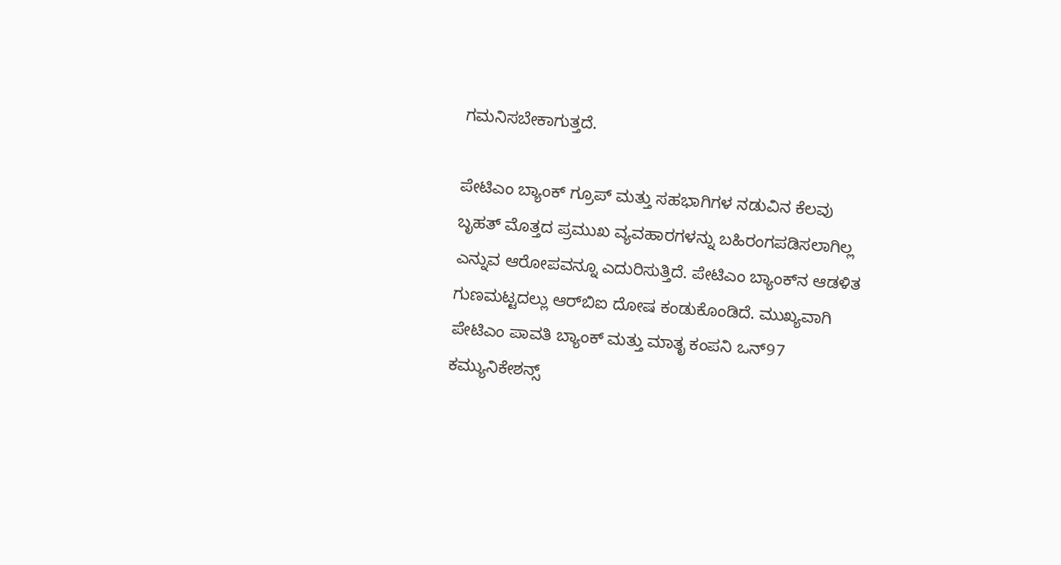ಗಮನಿಸಬೇಕಾಗುತ್ತದೆ.

ಪೇಟಿಎಂ ಬ್ಯಾಂಕ್ ಗ್ರೂಪ್ ಮತ್ತು ಸಹಭಾಗಿಗಳ ನಡುವಿನ ಕೆಲವು ಬೃಹತ್ ಮೊತ್ತದ ಪ್ರಮುಖ ವ್ಯವಹಾರಗಳನ್ನು ಬಹಿರಂಗಪಡಿಸಲಾಗಿಲ್ಲ ಎನ್ನುವ ಆರೋಪವನ್ನೂ ಎದುರಿಸುತ್ತಿದೆ. ಪೇಟಿಎಂ ಬ್ಯಾಂಕ್‌ನ ಆಡಳಿತ ಗುಣಮಟ್ಟದಲ್ಲು ಆರ್‌ಬಿಐ ದೋಷ ಕಂಡುಕೊಂಡಿದೆ. ಮುಖ್ಯವಾಗಿ ಪೇಟಿಎಂ ಪಾವತಿ ಬ್ಯಾಂಕ್ ಮತ್ತು ಮಾತೃ ಕಂಪನಿ ಒನ್‌97 ಕಮ್ಯುನಿಕೇಶನ್ಸ್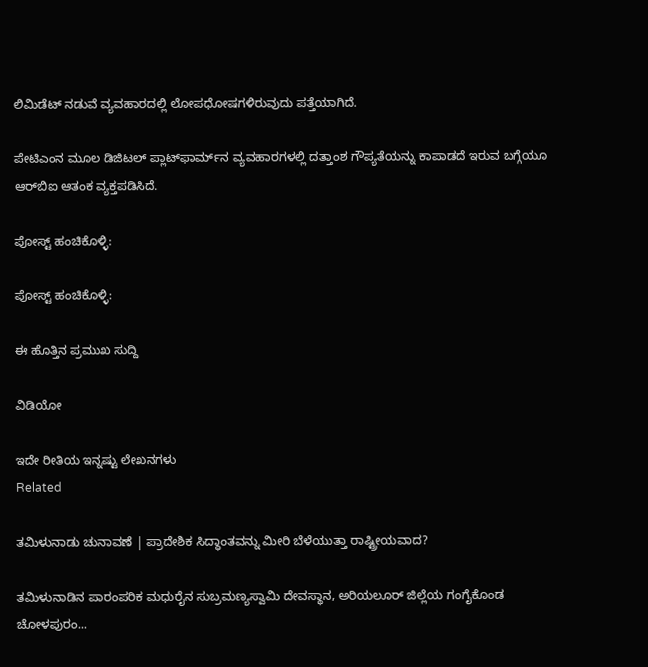ಲಿಮಿಡೆಟ್ ನಡುವೆ ವ್ಯವಹಾರದಲ್ಲಿ ಲೋಪಧೋಷಗಳಿರುವುದು ಪತ್ತೆಯಾಗಿದೆ.

ಪೇಟಿಎಂನ ಮೂಲ ಡಿಜಿಟಲ್ ಪ್ಲಾಟ್‌ಫಾರ್ಮ್‌ನ ವ್ಯವಹಾರಗಳಲ್ಲಿ ದತ್ತಾಂಶ ಗೌಪ್ಯತೆಯನ್ನು ಕಾಪಾಡದೆ ಇರುವ ಬಗ್ಗೆಯೂ ಆರ್‌ಬಿಐ ಆತಂಕ ವ್ಯಕ್ತಪಡಿಸಿದೆ.

ಪೋಸ್ಟ್ ಹಂಚಿಕೊಳ್ಳಿ:

ಪೋಸ್ಟ್ ಹಂಚಿಕೊಳ್ಳಿ:

ಈ ಹೊತ್ತಿನ ಪ್ರಮುಖ ಸುದ್ದಿ

ವಿಡಿಯೋ

ಇದೇ ರೀತಿಯ ಇನ್ನಷ್ಟು ಲೇಖನಗಳು
Related

ತಮಿಳುನಾಡು ಚುನಾವಣೆ | ಪ್ರಾದೇಶಿಕ ಸಿದ್ಧಾಂತವನ್ನು ಮೀರಿ ಬೆಳೆಯುತ್ತಾ ರಾಷ್ಟ್ರೀಯವಾದ?

ತಮಿಳುನಾಡಿನ ಪಾರಂಪರಿಕ ಮಧುರೈನ ಸುಬ್ರಮಣ್ಯಸ್ವಾಮಿ ದೇವಸ್ಥಾನ, ಅರಿಯಲೂರ್ ಜಿಲ್ಲೆಯ ಗಂಗೈಕೊಂಡ ಚೋಳಪುರಂ...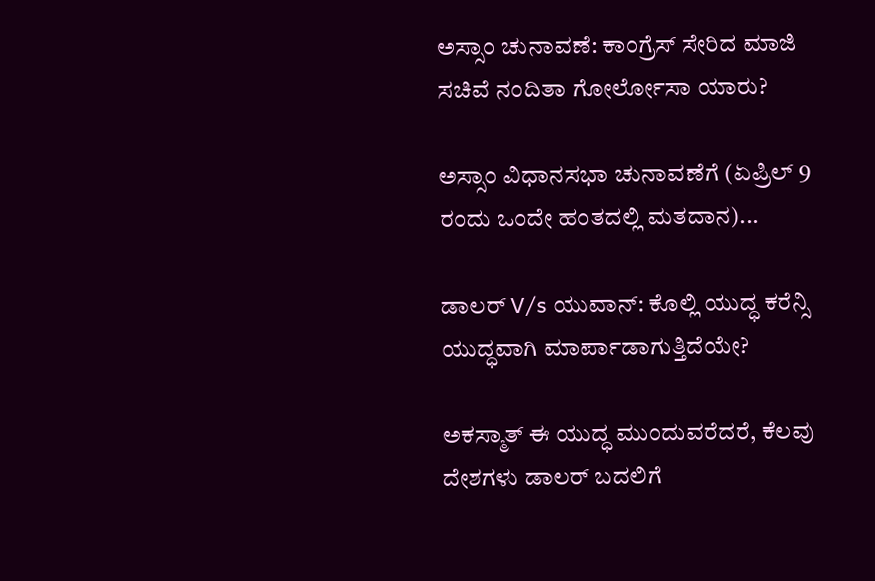ಅಸ್ಸಾಂ ಚುನಾವಣೆ: ಕಾಂಗ್ರೆಸ್ ಸೇರಿದ ಮಾಜಿ ಸಚಿವೆ ನಂದಿತಾ ಗೋರ್ಲೋಸಾ ಯಾರು?

ಅಸ್ಸಾಂ ವಿಧಾನಸಭಾ ಚುನಾವಣೆಗೆ (ಏಪ್ರಿಲ್ 9 ರಂದು ಒಂದೇ ಹಂತದಲ್ಲಿ ಮತದಾನ)...

ಡಾಲರ್ V/s ಯುವಾನ್: ಕೊಲ್ಲಿ ಯುದ್ಧ ಕರೆನ್ಸಿ ಯುದ್ಧವಾಗಿ ಮಾರ್ಪಾಡಾಗುತ್ತಿದೆಯೇ?

ಅಕಸ್ಮಾತ್ ಈ ಯುದ್ಧ ಮುಂದುವರೆದರೆ, ಕೆಲವು ದೇಶಗಳು ಡಾಲರ್ ಬದಲಿಗೆ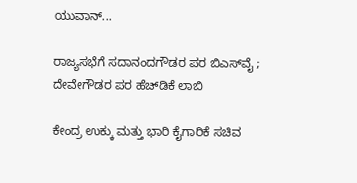ಯುವಾನ್...

ರಾಜ್ಯಸಭೆಗೆ ಸದಾನಂದಗೌಡರ ಪರ ಬಿಎಸ್‌ವೈ ; ದೇವೇಗೌಡರ ಪರ ಹೆಚ್‌ಡಿಕೆ ಲಾಬಿ

ಕೇಂದ್ರ ಉಕ್ಕು ಮತ್ತು ಭಾರಿ ಕೈಗಾರಿಕೆ ಸಚಿವ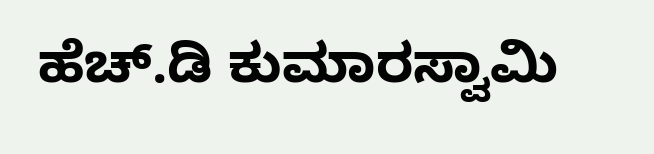ಹೆಚ್‌.ಡಿ ಕುಮಾರಸ್ವಾಮಿ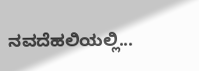ನವದೆಹಲಿಯಲ್ಲಿ...